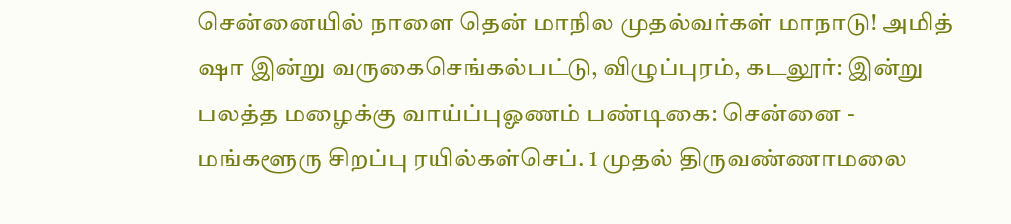சென்னையில் நாளை தென் மாநில முதல்வர்கள் மாநாடு! அமித் ஷா இன்று வருகைசெங்கல்பட்டு, விழுப்புரம், கடலூர்: இன்று பலத்த மழைக்கு வாய்ப்புஓணம் பண்டிகை: சென்னை - மங்களூரு சிறப்பு ரயில்கள்செப். 1 முதல் திருவண்ணாமலை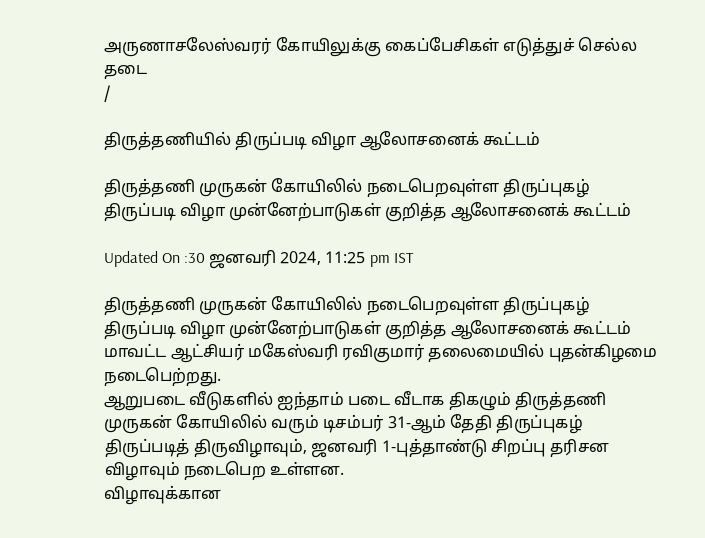அருணாசலேஸ்வரர் கோயிலுக்கு கைப்பேசிகள் எடுத்துச் செல்ல தடை
/

திருத்தணியில் திருப்படி விழா ஆலோசனைக் கூட்டம்

திருத்தணி முருகன் கோயிலில் நடைபெறவுள்ள திருப்புகழ் திருப்படி விழா முன்னேற்பாடுகள் குறித்த ஆலோசனைக் கூட்டம்

Updated On :30 ஜனவரி 2024, 11:25 pm IST

திருத்தணி முருகன் கோயிலில் நடைபெறவுள்ள திருப்புகழ் திருப்படி விழா முன்னேற்பாடுகள் குறித்த ஆலோசனைக் கூட்டம் மாவட்ட ஆட்சியர் மகேஸ்வரி ரவிகுமார் தலைமையில் புதன்கிழமை நடைபெற்றது.
ஆறுபடை வீடுகளில் ஐந்தாம் படை வீடாக திகழும் திருத்தணி முருகன் கோயிலில் வரும் டிசம்பர் 31-ஆம் தேதி திருப்புகழ் திருப்படித் திருவிழாவும், ஜனவரி 1-புத்தாண்டு சிறப்பு தரிசன விழாவும் நடைபெற உள்ளன.
விழாவுக்கான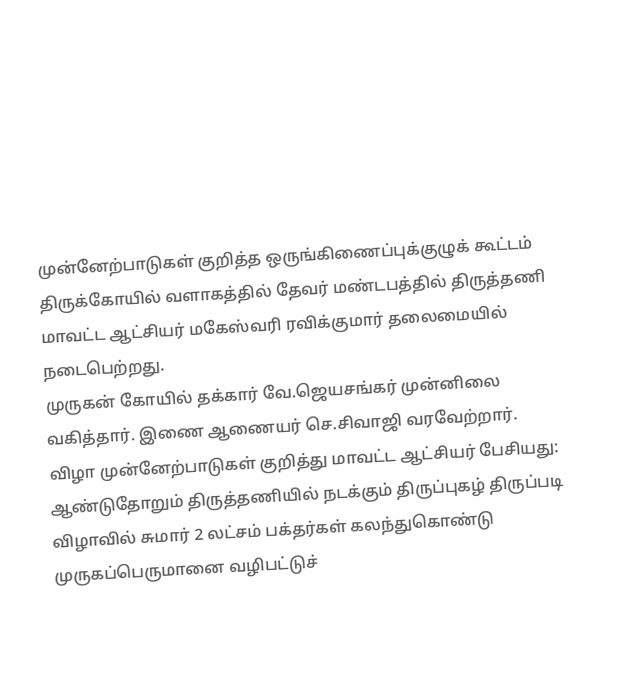முன்னேற்பாடுகள் குறித்த ஒருங்கிணைப்புக்குழுக் கூட்டம் திருக்கோயில் வளாகத்தில் தேவர் மண்டபத்தில் திருத்தணி மாவட்ட ஆட்சியர் மகேஸ்வரி ரவிக்குமார் தலைமையில் நடைபெற்றது.
முருகன் கோயில் தக்கார் வே.ஜெயசங்கர் முன்னிலை வகித்தார். இணை ஆணையர் செ.சிவாஜி வரவேற்றார்.
விழா முன்னேற்பாடுகள் குறித்து மாவட்ட ஆட்சியர் பேசியது: ஆண்டுதோறும் திருத்தணியில் நடக்கும் திருப்புகழ் திருப்படி விழாவில் சுமார் 2 லட்சம் பக்தர்கள் கலந்துகொண்டு முருகப்பெருமானை வழிபட்டுச்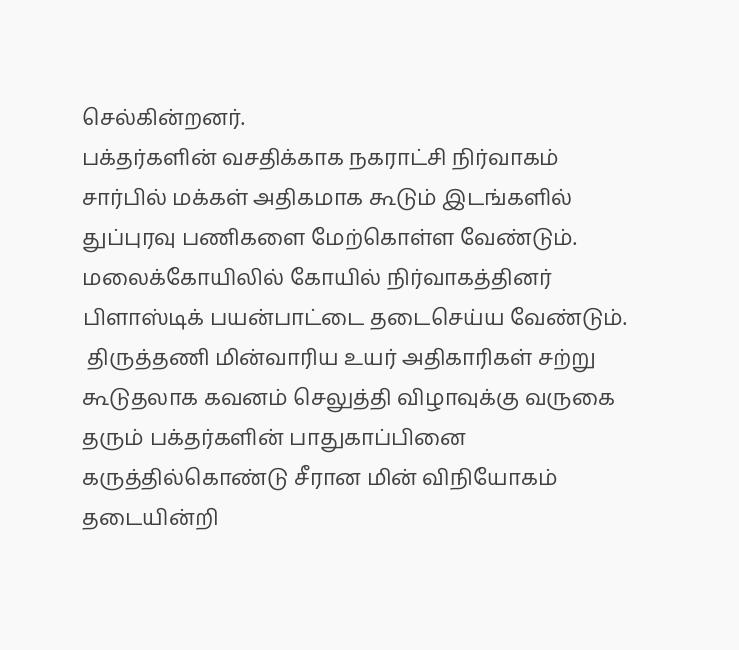செல்கின்றனர்.
பக்தர்களின் வசதிக்காக நகராட்சி நிர்வாகம் சார்பில் மக்கள் அதிகமாக கூடும் இடங்களில் துப்புரவு பணிகளை மேற்கொள்ள வேண்டும்.
மலைக்கோயிலில் கோயில் நிர்வாகத்தினர் பிளாஸ்டிக் பயன்பாட்டை தடைசெய்ய வேண்டும்.
 திருத்தணி மின்வாரிய உயர் அதிகாரிகள் சற்று கூடுதலாக கவனம் செலுத்தி விழாவுக்கு வருகை தரும் பக்தர்களின் பாதுகாப்பினை கருத்தில்கொண்டு சீரான மின் விநியோகம் தடையின்றி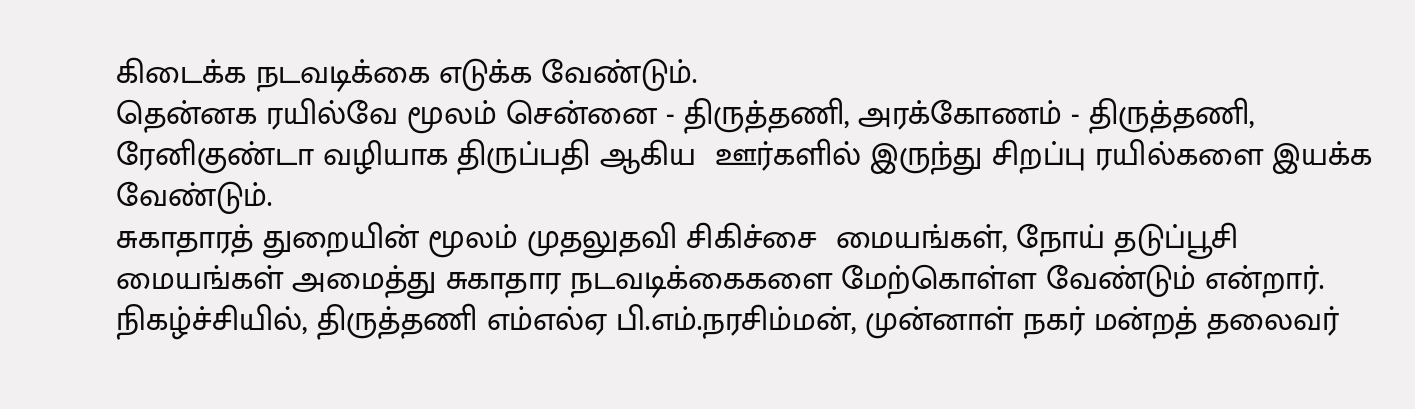கிடைக்க நடவடிக்கை எடுக்க வேண்டும்.
தென்னக ரயில்வே மூலம் சென்னை - திருத்தணி, அரக்கோணம் - திருத்தணி, ரேனிகுண்டா வழியாக திருப்பதி ஆகிய  ஊர்களில் இருந்து சிறப்பு ரயில்களை இயக்க வேண்டும்.
சுகாதாரத் துறையின் மூலம் முதலுதவி சிகிச்சை  மையங்கள், நோய் தடுப்பூசி மையங்கள் அமைத்து சுகாதார நடவடிக்கைகளை மேற்கொள்ள வேண்டும் என்றார்.
நிகழ்ச்சியில், திருத்தணி எம்எல்ஏ பி.எம்.நரசிம்மன், முன்னாள் நகர் மன்றத் தலைவர்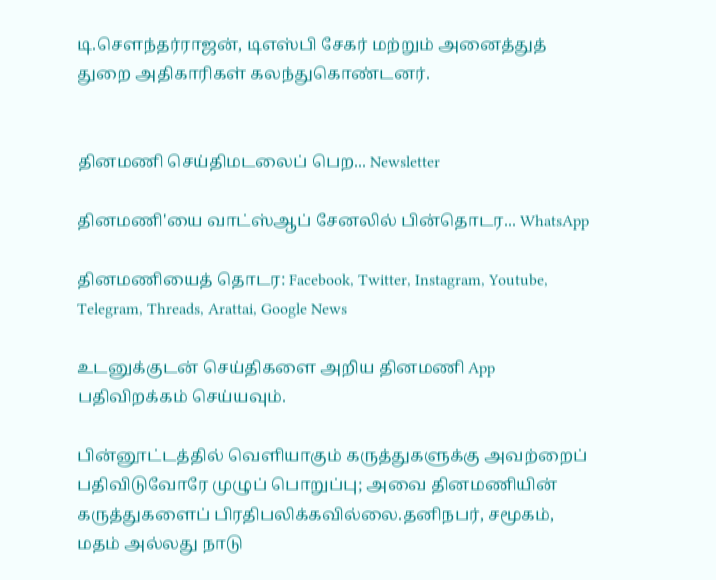டி.சௌந்தர்ராஜன், டிஎஸ்பி சேகர் மற்றும் அனைத்துத் துறை அதிகாரிகள் கலந்துகொண்டனர்.


தினமணி செய்திமடலைப் பெற... Newsletter

தினமணி'யை வாட்ஸ்ஆப் சேனலில் பின்தொடர... WhatsApp

தினமணியைத் தொடர: Facebook, Twitter, Instagram, Youtube, Telegram, Threads, Arattai, Google News

உடனுக்குடன் செய்திகளை அறிய தினமணி App பதிவிறக்கம் செய்யவும்.

பின்னூட்டத்தில் வெளியாகும் கருத்துகளுக்கு அவற்றைப் பதிவிடுவோரே முழுப் பொறுப்பு; அவை தினமணியின் கருத்துகளைப் பிரதிபலிக்கவில்லை.தனிநபர், சமூகம், மதம் அல்லது நாடு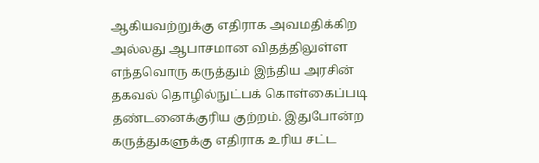ஆகியவற்றுக்கு எதிராக அவமதிக்கிற அல்லது ஆபாசமான விதத்திலுள்ள எந்தவொரு கருத்தும் இந்திய அரசின் தகவல் தொழில்நுட்பக் கொள்கைப்படி தண்டனைக்குரிய குற்றம். இதுபோன்ற கருத்துகளுக்கு எதிராக உரிய சட்ட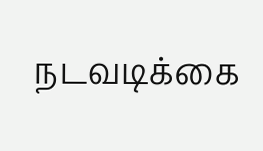நடவடிக்கை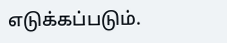எடுக்கப்படும்.